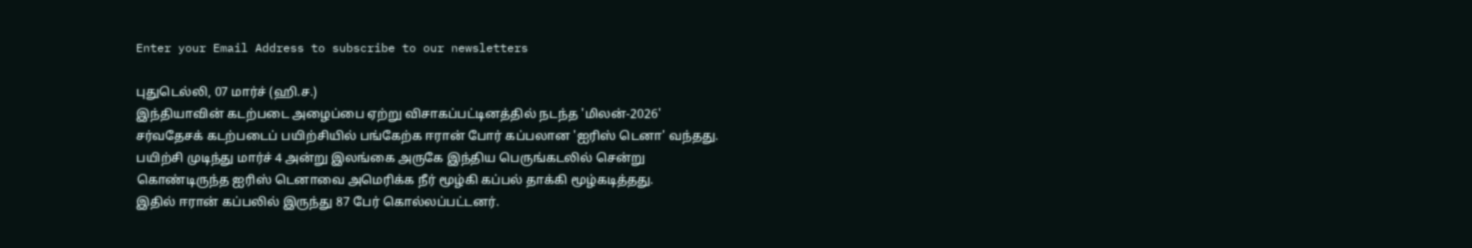Enter your Email Address to subscribe to our newsletters

புதுடெல்லி, 07 மார்ச் (ஹி.ச.)
இந்தியாவின் கடற்படை அழைப்பை ஏற்று விசாகப்பட்டினத்தில் நடந்த 'மிலன்-2026' சர்வதேசக் கடற்படைப் பயிற்சியில் பங்கேற்க ஈரான் போர் கப்பலான 'ஐரிஸ் டெனா' வந்தது.
பயிற்சி முடிந்து மார்ச் 4 அன்று இலங்கை அருகே இந்திய பெருங்கடலில் சென்று கொண்டிருந்த ஐரிஸ் டெனாவை அமெரிக்க நீர் மூழ்கி கப்பல் தாக்கி மூழ்கடித்தது.
இதில் ஈரான் கப்பலில் இருந்து 87 பேர் கொல்லப்பட்டனர்.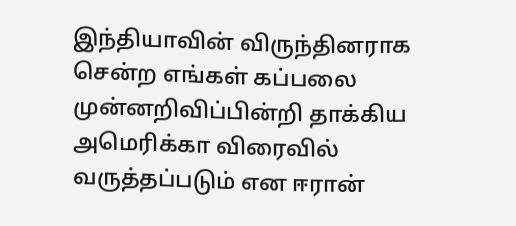இந்தியாவின் விருந்தினராக சென்ற எங்கள் கப்பலை முன்னறிவிப்பின்றி தாக்கிய அமெரிக்கா விரைவில் வருத்தப்படும் என ஈரான்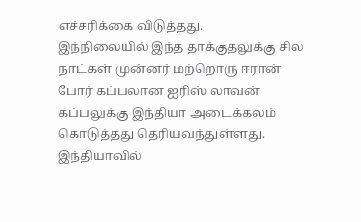எச்சரிக்கை விடுத்தது.
இந்நிலையில் இந்த தாக்குதலுக்கு சில நாட்கள் முன்னர் மற்றொரு ஈரான் போர் கப்பலான ஐரிஸ் லாவன் கப்பலுக்கு இந்தியா அடைக்கலம் கொடுத்தது தெரியவந்துள்ளது.
இந்தியாவில்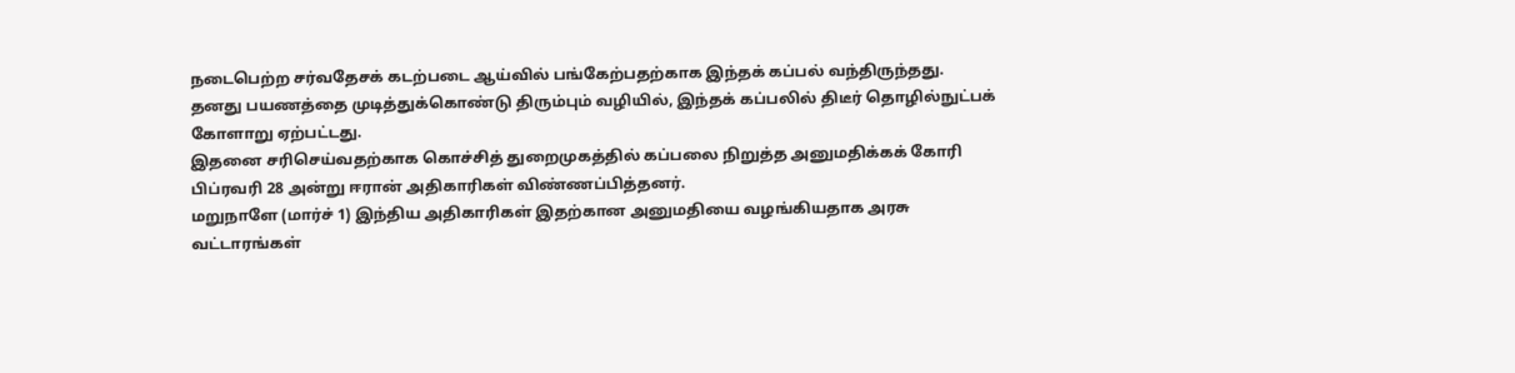நடைபெற்ற சர்வதேசக் கடற்படை ஆய்வில் பங்கேற்பதற்காக இந்தக் கப்பல் வந்திருந்தது.
தனது பயணத்தை முடித்துக்கொண்டு திரும்பும் வழியில், இந்தக் கப்பலில் திடீர் தொழில்நுட்பக் கோளாறு ஏற்பட்டது.
இதனை சரிசெய்வதற்காக கொச்சித் துறைமுகத்தில் கப்பலை நிறுத்த அனுமதிக்கக் கோரி பிப்ரவரி 28 அன்று ஈரான் அதிகாரிகள் விண்ணப்பித்தனர்.
மறுநாளே (மார்ச் 1) இந்திய அதிகாரிகள் இதற்கான அனுமதியை வழங்கியதாக அரசு வட்டாரங்கள்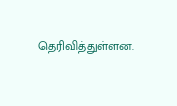தெரிவித்துள்ளன.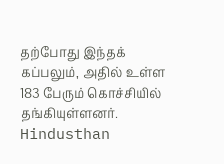தற்போது இந்தக் கப்பலும், அதில் உள்ள 183 பேரும் கொச்சியில் தங்கியுள்ளனர்.
Hindusthan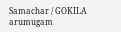Samachar / GOKILA arumugam